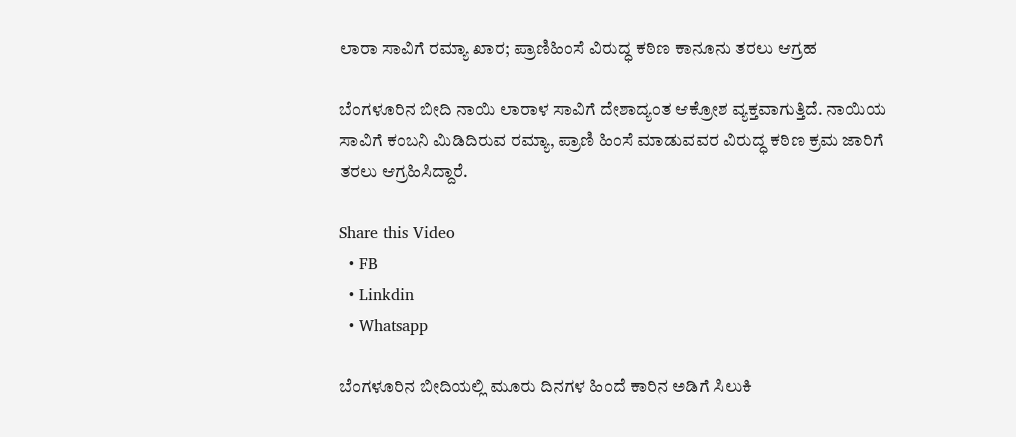ಲಾರಾ ಸಾವಿಗೆ ರಮ್ಯಾ ಖಾರ; ಪ್ರಾಣಿಹಿಂಸೆ ವಿರುದ್ಧ ಕಠಿಣ ಕಾನೂನು ತರಲು ಆಗ್ರಹ

ಬೆಂಗಳೂರಿನ ಬೀದಿ ನಾಯಿ ಲಾರಾಳ ಸಾವಿಗೆ ದೇಶಾದ್ಯಂತ ಆಕ್ರೋಶ ವ್ಯಕ್ತವಾಗುತ್ತಿದೆ. ನಾಯಿಯ ಸಾವಿಗೆ ಕಂಬನಿ ಮಿಡಿದಿರುವ ರಮ್ಯಾ, ಪ್ರಾಣಿ ಹಿಂಸೆ ಮಾಡುವವರ ವಿರುದ್ಧ ಕಠಿಣ ಕ್ರಮ ಜಾರಿಗೆ ತರಲು ಆಗ್ರಹಿಸಿದ್ದಾರೆ.

Share this Video
  • FB
  • Linkdin
  • Whatsapp

ಬೆಂಗಳೂರಿನ ಬೀದಿಯಲ್ಲಿ ಮೂರು ದಿನಗಳ ಹಿಂದೆ ಕಾರಿನ ಅಡಿಗೆ ಸಿಲುಕಿ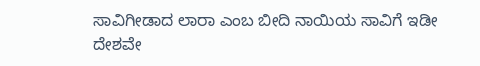ಸಾವಿಗೀಡಾದ ಲಾರಾ ಎಂಬ ಬೀದಿ ನಾಯಿಯ ಸಾವಿಗೆ ಇಡೀ ದೇಶವೇ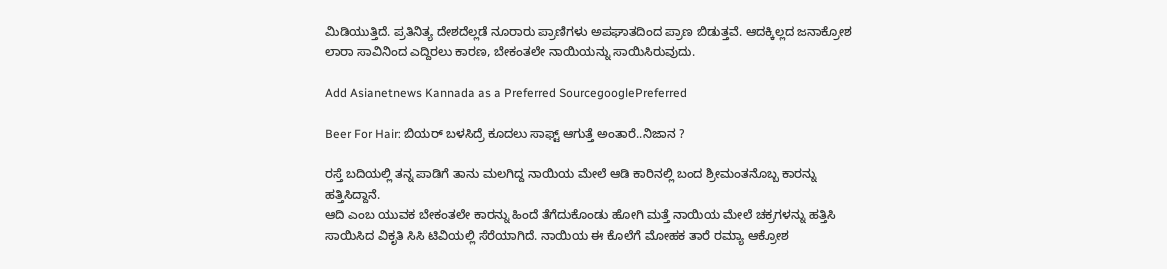ಮಿಡಿಯುತ್ತಿದೆ. ಪ್ರತಿನಿತ್ಯ ದೇಶದೆಲ್ಲಡೆ ನೂರಾರು ಪ್ರಾಣಿಗಳು ಅಪಘಾತದಿಂದ ಪ್ರಾಣ ಬಿಡುತ್ತವೆ. ಆದಕ್ಕಿಲ್ಲದ ಜನಾಕ್ರೋಶ ಲಾರಾ ಸಾವಿನಿಂದ ಎದ್ದಿರಲು ಕಾರಣ, ಬೇಕಂತಲೇ ನಾಯಿಯನ್ನು ಸಾಯಿಸಿರುವುದು.

Add Asianetnews Kannada as a Preferred SourcegooglePreferred

Beer For Hair: ಬಿಯರ್ ಬಳಸಿದ್ರೆ ಕೂದಲು ಸಾಫ್ಟ್ ಆಗುತ್ತೆ ಅಂತಾರೆ..ನಿಜಾನ ?

ರಸ್ತೆ ಬದಿಯಲ್ಲಿ ತನ್ನ ಪಾಡಿಗೆ ತಾನು ಮಲಗಿದ್ದ ನಾಯಿಯ ಮೇಲೆ ಆಡಿ ಕಾರಿನಲ್ಲಿ ಬಂದ ಶ್ರೀಮಂತನೊಬ್ಬ ಕಾರನ್ನು ಹತ್ತಿಸಿದ್ದಾನೆ.
ಆದಿ ಎಂಬ ಯುವಕ ಬೇಕಂತಲೇ ಕಾರನ್ನು ಹಿಂದೆ ತೆಗೆದುಕೊಂಡು ಹೋಗಿ ಮತ್ತೆ ನಾಯಿಯ ಮೇಲೆ ಚಕ್ರಗಳನ್ನು ಹತ್ತಿಸಿ ಸಾಯಿಸಿದ ವಿಕೃತಿ ಸಿಸಿ ಟಿವಿಯಲ್ಲಿ ಸೆರೆಯಾಗಿದೆ. ನಾಯಿಯ ಈ ಕೊಲೆಗೆ ಮೋಹಕ ತಾರೆ ರಮ್ಯಾ ಆಕ್ರೋಶ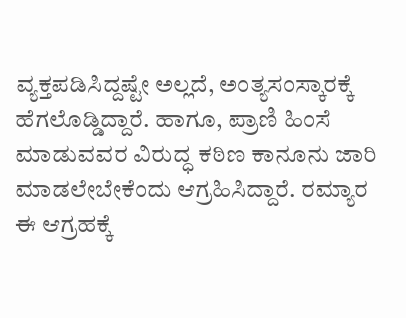ವ್ಯಕ್ತಪಡಿಸಿದ್ದಷ್ಟೇ ಅಲ್ಲದೆ, ಅಂತ್ಯಸಂಸ್ಕಾರಕ್ಕೆ ಹೆಗಲೊಡ್ಡಿದ್ದಾರೆ. ಹಾಗೂ, ಪ್ರಾಣಿ ಹಿಂಸೆ ಮಾಡುವವರ ವಿರುದ್ಧ ಕಠಿಣ ಕಾನೂನು ಜಾರಿ ಮಾಡಲೇಬೇಕೆಂದು ಆಗ್ರಹಿಸಿದ್ದಾರೆ. ರಮ್ಯಾರ ಈ ಆಗ್ರಹಕ್ಕೆ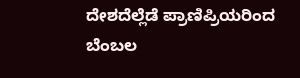ದೇಶದೆಲ್ಲೆಡೆ ಪ್ರಾಣಿಪ್ರಿಯರಿಂದ ಬೆಂಬಲ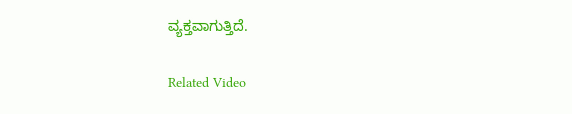ವ್ಯಕ್ತವಾಗುತ್ತಿದೆ.

Related Video